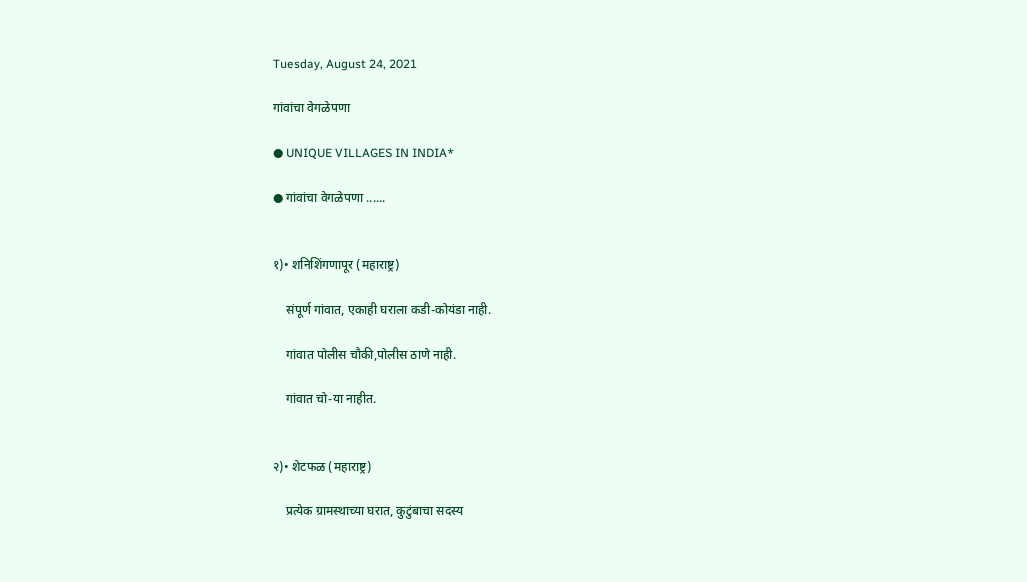Tuesday, August 24, 2021

गांवांचा वेगळेपणा

● UNIQUE VILLAGES IN INDIA*

● गांवांचा वेगळेपणा ......


१)• शनिशिंगणापूर (महाराष्ट्र)

    संपूर्ण गांवात, एकाही घराला कडी-कोयंडा नाही.

    गांवात पोलीस चौकी,पोलीस ठाणे नाही.

    गांवात चो-या नाहीत.


२)• शेटफळ (महाराष्ट्र)

    प्रत्येक ग्रामस्थाच्या घरात, कुटुंबाचा सदस्य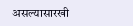असल्यासारखी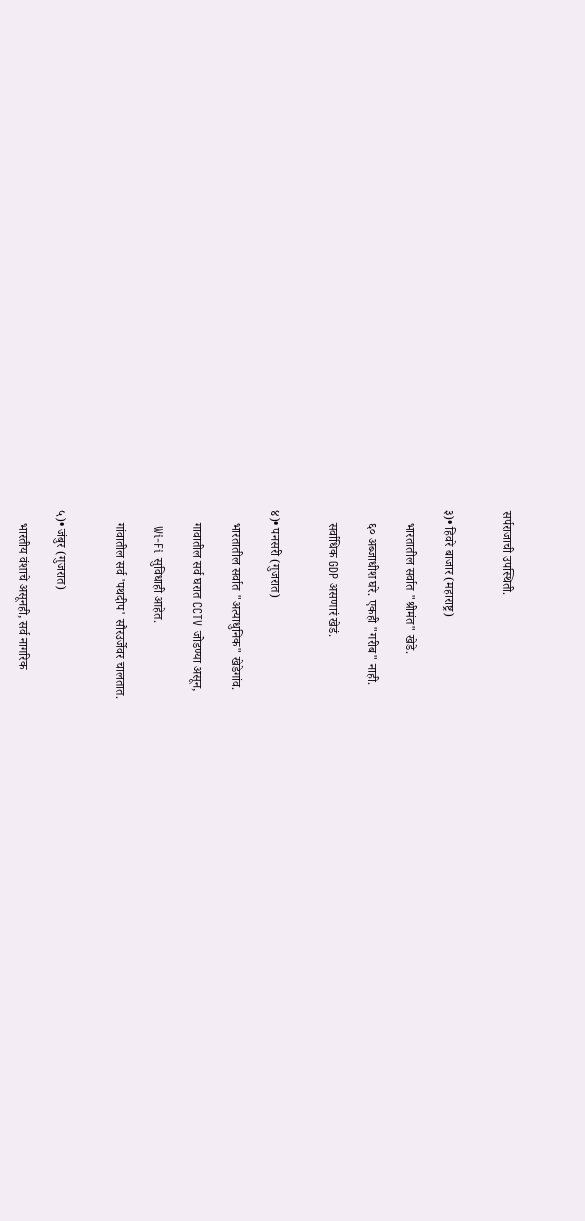सर्पराजाची उपस्थिती.


३)• हिवरे बाजार (महाराष्ट्र)

    भारतातील सर्वात "श्रीमंत" खेडे.

    ६० अब्जाधीश घरे. एकही "गरीब" नाही.

    सर्वाधिक GDP असणारं खेडं.


४)• पनसरी (गुजरात)

    भारतातील सर्वात "अत्याधुनिक" खेडेगांव.

    गावातील सर्व घरात CCTV जोडण्या असून,

    Wi-Fi सुविधाही आहेत.

    गांवातील सर्व 'पथदीप' सौरउर्जेवर चालतात.


५)• जंबुर (गुजरात)

    भारतीय वंशाचे असूनही, सर्व नागरिक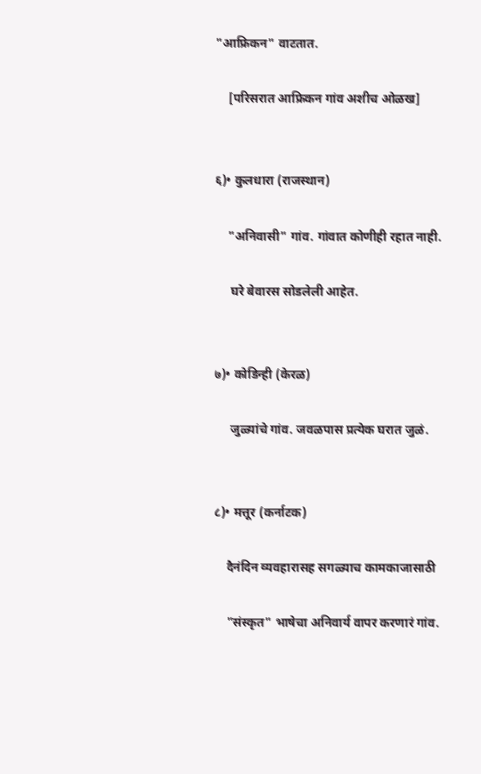"आफ्रिकन" वाटतात.

    [परिसरात आफ्रिकन गांव अशीच ओळख]


६)• कुलधारा (राजस्थान)

    "अनिवासी" गांव. गांवात कोणीही रहात नाही.

     घरे बेवारस सोडलेली आहेत.


७)• कोडिन्ही (केरळ)

     जुळ्यांचे गांव. जवळपास प्रत्येक घरात जुळं.


८)• मत्तूर (कर्नाटक)

    दैनंदिन व्यवहारासह सगळ्याच कामकाजासाठी

    "संस्कृत" भाषेचा अनिवार्य वापर करणारं गांव.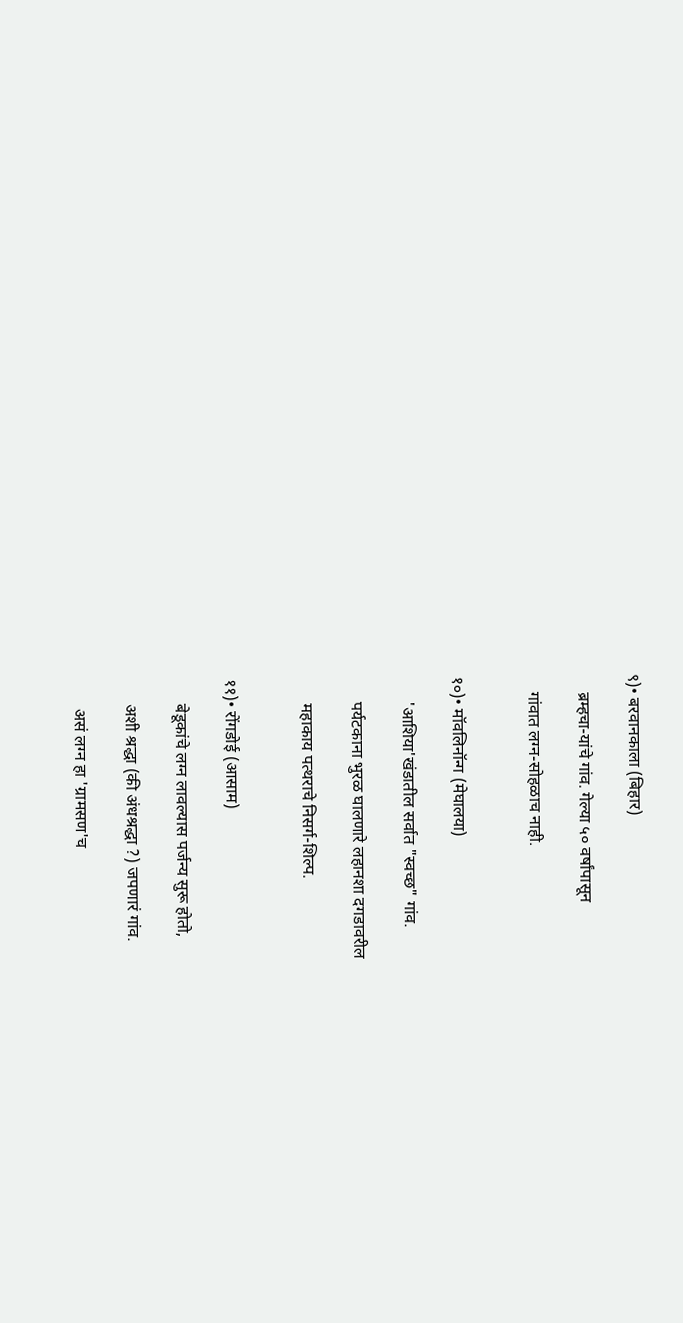९)• बरवानकाला (बिहार)

    ब्रम्हचा-यांचे गांव. गेल्या ५० वर्षांपासून

    गांवात लग्न-सोहळाच नाही.


१०)• मॉवलिनॉन्ग (मेघालया)

      'आशिया'खंडातील सर्वात "स्वच्छ" गांव.

      पर्यटकाना भुरळ घालणारे लहानशा दगडावरील

      महाकाय पत्थराचे निसर्ग-शिल्प.


११)• रोंगडोई (आसाम)

      बेडूकांचे लग्न लावल्यास पर्जन्य सुरू होतो,

      अशी श्रद्धा (की अंधश्रद्धा ?) जपणारं गांव.

       असं लग्न हा 'ग्रामसण'च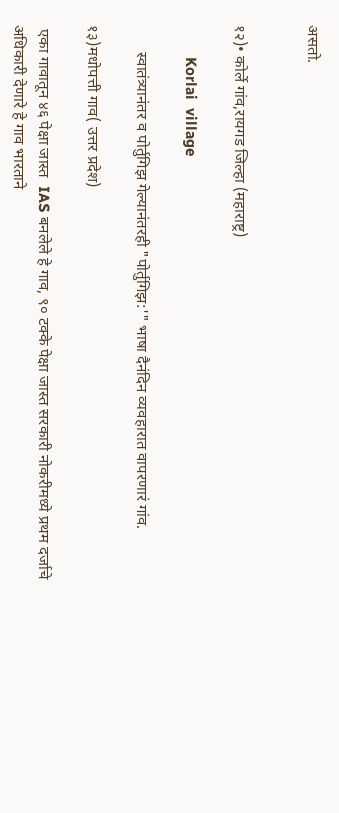असतो.


१२)• कोर्ले गांव,रायगड जिल्हा (महाराष्ट्र)

        Korlai  village

       स्वातंत्र्यानंतर व पोर्तुगिझ गेल्यानंतरही "पोर्तुगिझ:'" भाषा दैनंदिन व्यवहारात वापरणारं गांव.

१३)मधोपत्ती गाव( उत्तर प्रदेश)

 एका गावातून ४६ पेक्षा जास्त  IAS बनलेले हे गाव, ९० टक्के पेक्षा जास्त सरकारी नोकरीमध्ये प्रथम दर्जाचे अधिकारी देणारे हे गाव भारताने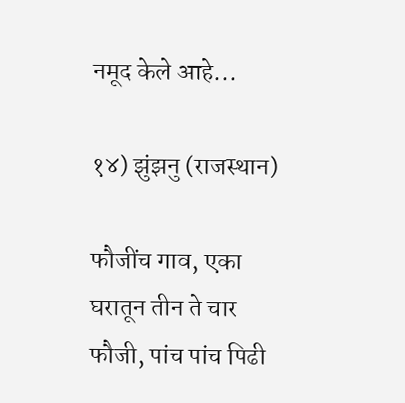नमूद केले आहे...

१४) झुंझनु (राजस्थान)

फौजींच गाव, एका घरातून तीन ते चार फौजी, पांच पांच पिढी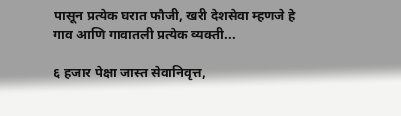पासून प्रत्येक घरात फौजी, खरी देशसेवा म्हणजे हे गाव आणि गावातली प्रत्येक व्यक्ती...

६ हजार पेक्षा जास्त सेवानिवृत्त,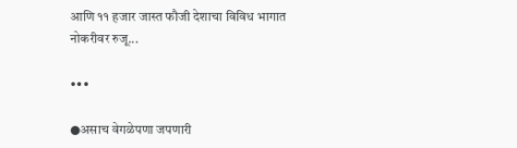आणि ११ हजार जास्त फौजी देशाचा विविध भागात नोकरीवर रुजू...

•••

●असाच वेगळेपणा जपणारी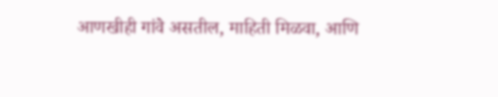आणखीही गांवे असतील, माहिती मिळवा, आणि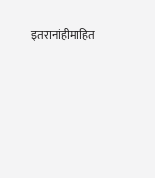इतरानांहीमाहित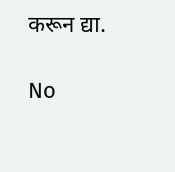करून द्या.

No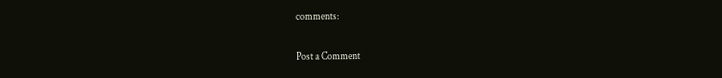comments:

Post a Comment